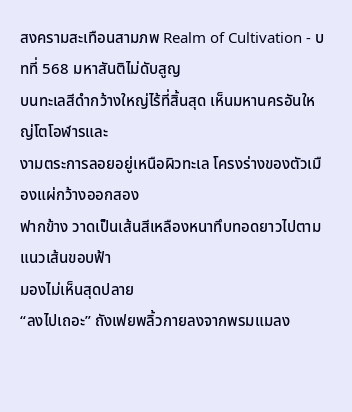สงครามสะเทือนสามภพ Realm of Cultivation - บทที่ 568 มหาสันติไม่ดับสูญ
บนทะเลสีดำกว้างใหญ่ไร้ที่สิ้นสุด เห็นมหานครอันใหญ่โตโอฬารและ
งามตระการลอยอยู่เหนือผิวทะเล โครงร่างของตัวเมืองแผ่กว้างออกสอง
ฟากข้าง วาดเป็นเส้นสีเหลืองหนาทึบทอดยาวไปตามแนวเส้นขอบฟ้า
มองไม่เห็นสุดปลาย
“ลงไปเถอะ” ถังเฟยพลิ้วกายลงจากพรมแมลง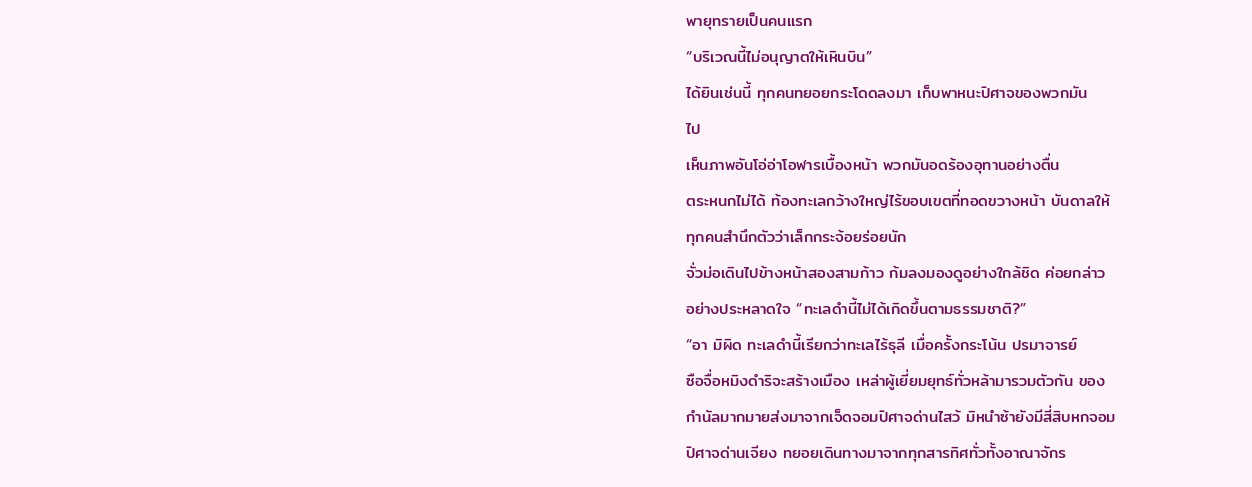พายุทรายเป็นคนแรก
“บริเวณนี้ไม่อนุญาตให้เหินบิน”
ได้ยินเช่นนี้ ทุกคนทยอยกระโดดลงมา เก็บพาหนะปิศาจของพวกมัน
ไป
เห็นภาพอันโอ่อ่าโอฬารเบื้องหน้า พวกมันอดร้องอุทานอย่างตื่น
ตระหนกไม่ได้ ท้องทะเลกว้างใหญ่ไร้ขอบเขตที่ทอดขวางหน้า บันดาลให้
ทุกคนสำนึกตัวว่าเล็กกระจ้อยร่อยนัก
จั่วม่อเดินไปข้างหน้าสองสามก้าว ก้มลงมองดูอย่างใกล้ชิด ค่อยกล่าว
อย่างประหลาดใจ “ทะเลดำนี้ไม่ได้เกิดขึ้นตามธรรมชาติ?”
“อา มิผิด ทะเลดำนี้เรียกว่าทะเลไร้ธุลี เมื่อครั้งกระโน้น ปรมาจารย์
ซือจื่อหมิงดำริจะสร้างเมือง เหล่าผู้เยี่ยมยุทธ์ทั่วหล้ามารวมตัวกัน ของ
กำนัลมากมายส่งมาจากเจ็ดจอมปิศาจด่านไสว้ มิหนำซ้ายังมีสี่สิบหกจอม
ปิศาจด่านเจียง ทยอยเดินทางมาจากทุกสารทิศทั่วทั้งอาณาจักร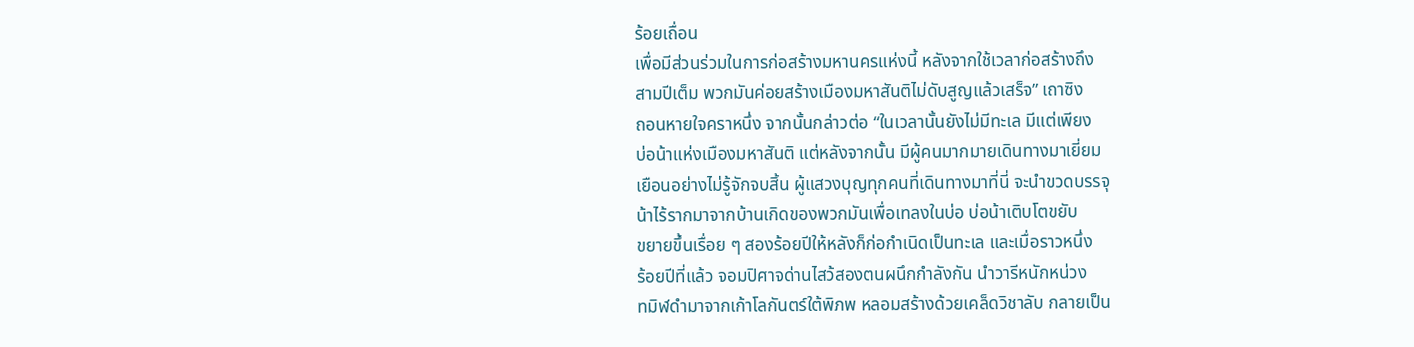ร้อยเถื่อน
เพื่อมีส่วนร่วมในการก่อสร้างมหานครแห่งนี้ หลังจากใช้เวลาก่อสร้างถึง
สามปีเต็ม พวกมันค่อยสร้างเมืองมหาสันติไม่ดับสูญแล้วเสร็จ” เถาซิง
ถอนหายใจคราหนึ่ง จากนั้นกล่าวต่อ “ในเวลานั้นยังไม่มีทะเล มีแต่เพียง
บ่อน้าแห่งเมืองมหาสันติ แต่หลังจากนั้น มีผู้คนมากมายเดินทางมาเยี่ยม
เยือนอย่างไม่รู้จักจบสิ้น ผู้แสวงบุญทุกคนที่เดินทางมาที่นี่ จะนำขวดบรรจุ
น้าไร้รากมาจากบ้านเกิดของพวกมันเพื่อเทลงในบ่อ บ่อน้าเติบโตขยับ
ขยายขึ้นเรื่อย ๆ สองร้อยปีให้หลังก็ก่อกำเนิดเป็นทะเล และเมื่อราวหนึ่ง
ร้อยปีที่แล้ว จอมปิศาจด่านไสว้สองตนผนึกกำลังกัน นำวารีหนักหน่วง
ทมิฬดำมาจากเก้าโลกันตร์ใต้พิภพ หลอมสร้างด้วยเคล็ดวิชาลับ กลายเป็น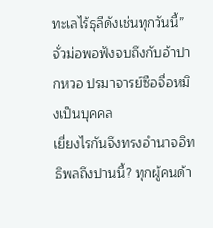ทะเลไร้ธุลีดังเช่นทุกวันนี้”
จั่วม่อพอฟังจบถึงกับอ้าปากหวอ ปรมาจารย์ซือจื่อหมิงเป็นบุคคล
เยี่ยงไรกันจึงทรงอำนาจอิทธิพลถึงปานนี้? ทุกผู้คนด้า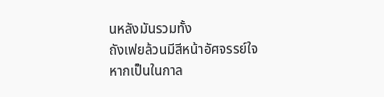นหลังมันรวมทั้ง
ถังเฟยล้วนมีสีหน้าอัศจรรย์ใจ
หากเป็นในกาล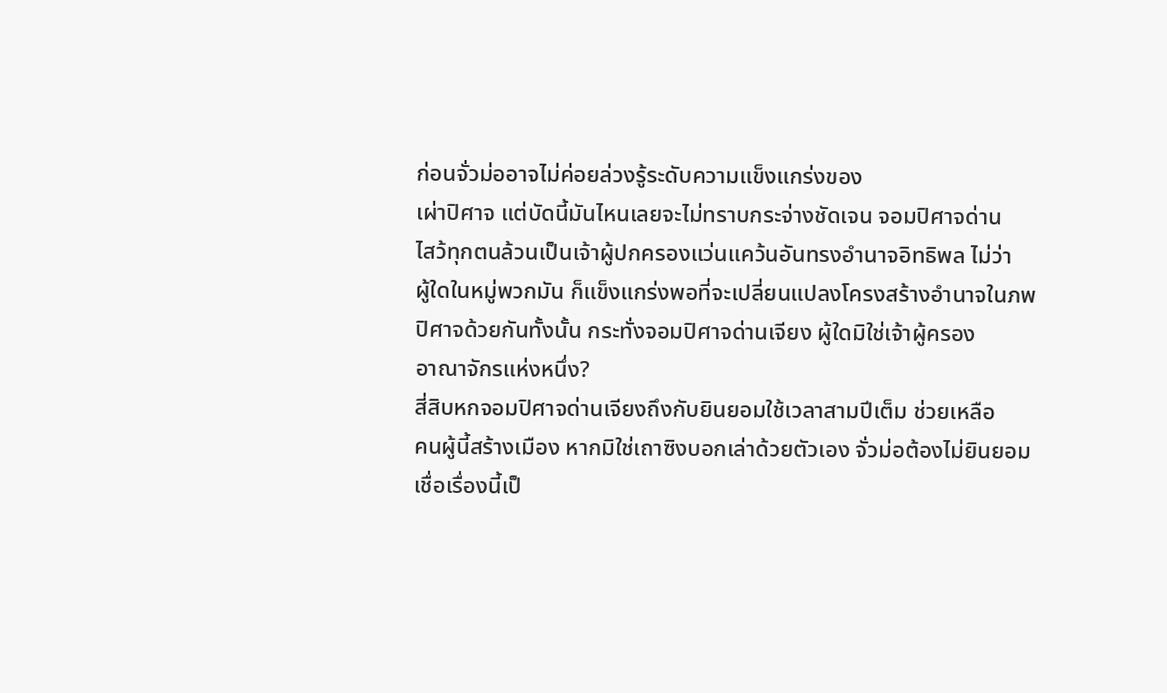ก่อนจั่วม่ออาจไม่ค่อยล่วงรู้ระดับความแข็งแกร่งของ
เผ่าปิศาจ แต่บัดนี้มันไหนเลยจะไม่ทราบกระจ่างชัดเจน จอมปิศาจด่าน
ไสว้ทุกตนล้วนเป็นเจ้าผู้ปกครองแว่นแคว้นอันทรงอำนาจอิทธิพล ไม่ว่า
ผู้ใดในหมู่พวกมัน ก็แข็งแกร่งพอที่จะเปลี่ยนแปลงโครงสร้างอำนาจในภพ
ปิศาจด้วยกันทั้งนั้น กระทั่งจอมปิศาจด่านเจียง ผู้ใดมิใช่เจ้าผู้ครอง
อาณาจักรแห่งหนึ่ง?
สี่สิบหกจอมปิศาจด่านเจียงถึงกับยินยอมใช้เวลาสามปีเต็ม ช่วยเหลือ
คนผู้นี้สร้างเมือง หากมิใช่เถาซิงบอกเล่าด้วยตัวเอง จั่วม่อต้องไม่ยินยอม
เชื่อเรื่องนี้เป็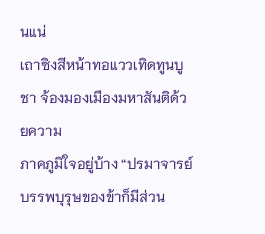นแน่
เถาซิงสีหน้าทอแววเทิดทูนบูชา จ้องมองเมืองมหาสันติด้วยความ
ภาคภูมิใจอยู่บ้าง “ปรมาจารย์บรรพบุรุษของข้าก็มีส่วน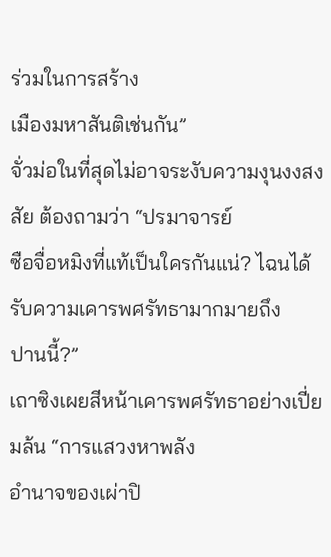ร่วมในการสร้าง
เมืองมหาสันติเช่นกัน”
จั่วม่อในที่สุดไม่อาจระงับความงุนงงสงสัย ต้องถามว่า “ปรมาจารย์
ซือจื่อหมิงที่แท้เป็นใครกันแน่? ไฉนได้รับความเคารพศรัทธามากมายถึง
ปานนี้?”
เถาซิงเผยสีหน้าเคารพศรัทธาอย่างเปี่ยมล้น “การแสวงหาพลัง
อำนาจของเผ่าปิ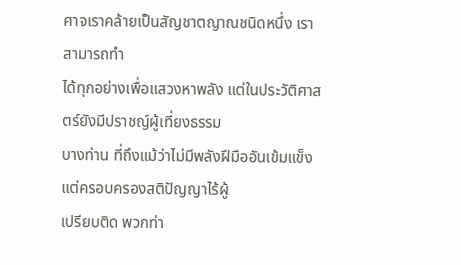ศาจเราคล้ายเป็นสัญชาตญาณชนิดหนึ่ง เราสามารถทำ
ได้ทุกอย่างเพื่อแสวงหาพลัง แต่ในประวัติศาสตร์ยังมีปราชญ์ผู้เที่ยงธรรม
บางท่าน ที่ถึงแม้ว่าไม่มีพลังฝีมืออันเข้มแข็ง แต่ครอบครองสติปัญญาไร้ผู้
เปรียบติด พวกท่า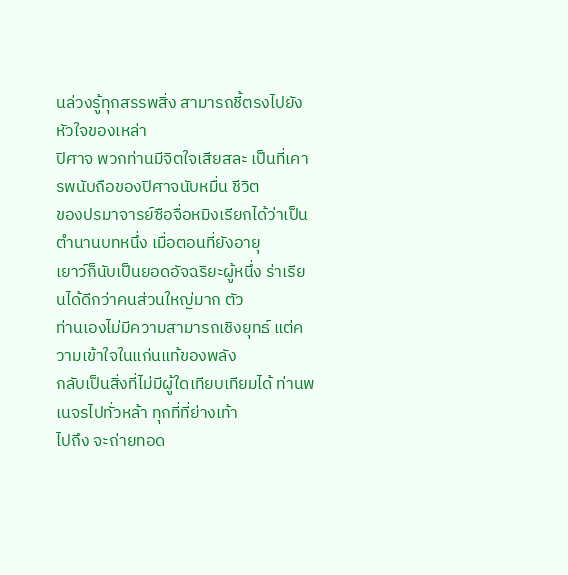นล่วงรู้ทุกสรรพสิ่ง สามารถชี้ตรงไปยังหัวใจของเหล่า
ปิศาจ พวกท่านมีจิตใจเสียสละ เป็นที่เคารพนับถือของปิศาจนับหมื่น ชีวิต
ของปรมาจารย์ซือจื่อหมิงเรียกได้ว่าเป็นตำนานบทหนึ่ง เมื่อตอนที่ยังอายุ
เยาว์ก็นับเป็นยอดอัจฉริยะผู้หนึ่ง ร่าเรียนได้ดีกว่าคนส่วนใหญ่มาก ตัว
ท่านเองไม่มีความสามารถเชิงยุทธ์ แต่ความเข้าใจในแก่นแท้ของพลัง
กลับเป็นสิ่งที่ไม่มีผู้ใดเทียบเทียมได้ ท่านพเนจรไปทั่วหล้า ทุกที่ที่ย่างเท้า
ไปถึง จะถ่ายทอด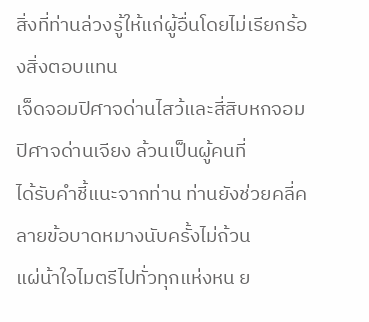สิ่งที่ท่านล่วงรู้ให้แก่ผู้อื่นโดยไม่เรียกร้องสิ่งตอบแทน
เจ็ดจอมปิศาจด่านไสว้และสี่สิบหกจอมปิศาจด่านเจียง ล้วนเป็นผู้คนที่
ได้รับคำชี้แนะจากท่าน ท่านยังช่วยคลี่คลายข้อบาดหมางนับครั้งไม่ถ้วน
แผ่น้าใจไมตรีไปทั่วทุกแห่งหน ย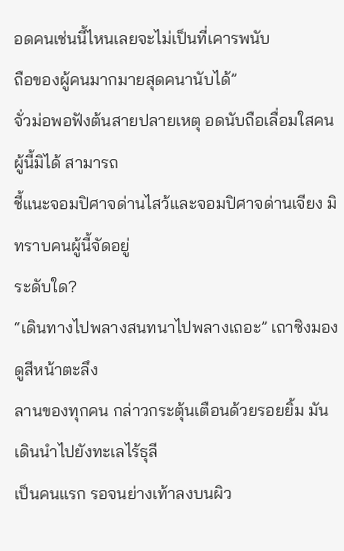อดคนเช่นนี้ไหนเลยจะไม่เป็นที่เคารพนับ
ถือของผู้คนมากมายสุดคนานับได้”
จั่วม่อพอฟังต้นสายปลายเหตุ อดนับถือเลื่อมใสคนผู้นี้มิได้ สามารถ
ชี้แนะจอมปิศาจด่านไสว้และจอมปิศาจด่านเจียง มิทราบคนผู้นี้จัดอยู่
ระดับใด?
“เดินทางไปพลางสนทนาไปพลางเถอะ” เถาซิงมองดูสีหน้าตะลึง
ลานของทุกคน กล่าวกระตุ้นเตือนด้วยรอยยิ้ม มันเดินนำไปยังทะเลไร้ธุลี
เป็นคนแรก รอจนย่างเท้าลงบนผิว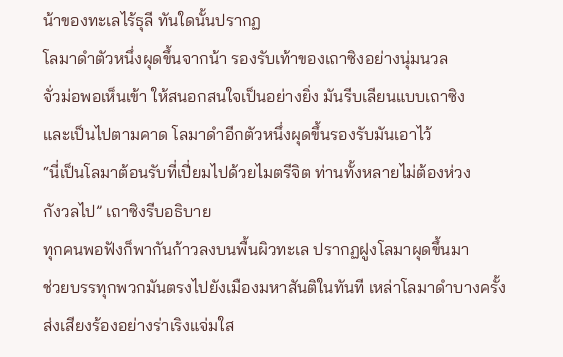น้าของทะเลไร้ธุลี ทันใดนั้นปรากฏ
โลมาดำตัวหนึ่งผุดขึ้นจากน้า รองรับเท้าของเถาซิงอย่างนุ่มนวล
จั่วม่อพอเห็นเข้า ให้สนอกสนใจเป็นอย่างยิ่ง มันรีบเลียนแบบเถาซิง
และเป็นไปตามคาด โลมาดำอีกตัวหนึ่งผุดขึ้นรองรับมันเอาไว้
“นี่เป็นโลมาต้อนรับที่เปี่ยมไปด้วยไมตรีจิต ท่านทั้งหลายไม่ต้องห่วง
กังวลไป” เถาซิงรีบอธิบาย
ทุกคนพอฟังก็พากันก้าวลงบนพื้นผิวทะเล ปรากฏฝูงโลมาผุดขึ้นมา
ช่วยบรรทุกพวกมันตรงไปยังเมืองมหาสันติในทันที เหล่าโลมาดำบางครั้ง
ส่งเสียงร้องอย่างร่าเริงแจ่มใส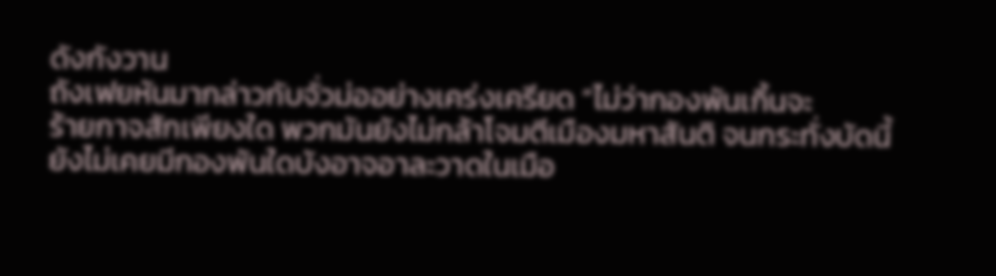ดังกังวาน
ถังเฟยหันมากล่าวกับจั่วม่ออย่างเคร่งเครียด “ไม่ว่ากองพันเกิ้นจะ
ร้ายกาจสักเพียงใด พวกมันยังไม่กล้าโจมตีเมืองมหาสันติ จนกระทั่งบัดนี้
ยังไม่เคยมีกองพันใดบังอาจอาละวาดในเมือ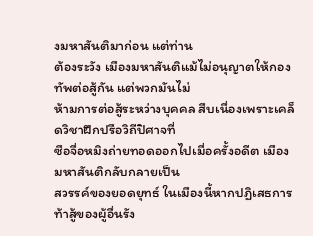งมหาสันติมาก่อน แต่ท่าน
ต้องระวัง เมืองมหาสันติแม้ไม่อนุญาตให้กองทัพต่อสู้กัน แต่พวกมันไม่
ห้ามการต่อสู้ระหว่างบุคคล สืบเนื่องเพราะเคล็ดวิชาฝึกปรือวิถีปิศาจที่
ซือจื่อหมิงถ่ายทอดออกไปเมื่อครั้งอดีต เมืองมหาสันติกลับกลายเป็น
สวรรค์ของยอดยุทธ์ ในเมืองนี้หากปฏิเสธการท้าสู้ของผู้อื่นรัง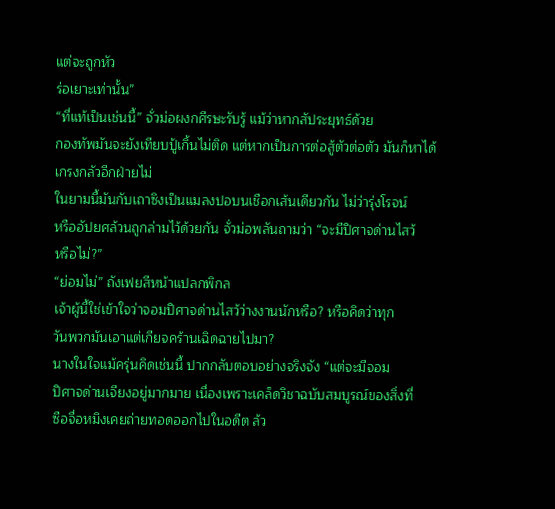แต่จะถูกหัว
ร่อเยาะเท่านั้น”
“ที่แท้เป็นเช่นนี้” จั่วม่อผงกศีรษะรับรู้ แม้ว่าหากสัประยุทธ์ด้วย
กองทัพมันจะยังเทียบปู้เกิ้นไม่ติด แต่หากเป็นการต่อสู้ตัวต่อตัว มันก็หาได้
เกรงกลัวอีกฝ่ายไม่
ในยามนี้มันกับเถาซิงเป็นแมลงปอบนเชือกเส้นเดียวกัน ไม่ว่ารุ่งโรจน์
หรืออัปยศล้วนถูกล่ามไว้ด้วยกัน จั่วม่อพลันถามว่า “จะมีปิศาจด่านไสว้
หรือไม่?”
“ย่อมไม่” ถังเฟยสีหน้าแปลกพิกล
เจ้าผู้นี้ใช่เข้าใจว่าจอมปิศาจด่านไสว้ว่างงานนักหรือ? หรือคิดว่าทุก
วันพวกมันเอาแต่เกียจคร้านเฉิดฉายไปมา?
นางในใจแม้ครุ่นคิดเช่นนี้ ปากกลับตอบอย่างจริงจัง “แต่จะมีจอม
ปิศาจด่านเจียงอยู่มากมาย เนื่องเพราะเคล็ดวิชาฉบับสมบูรณ์ของสิ่งที่
ซือจื่อหมิงเคยถ่ายทอดออกไปในอดีต ล้ว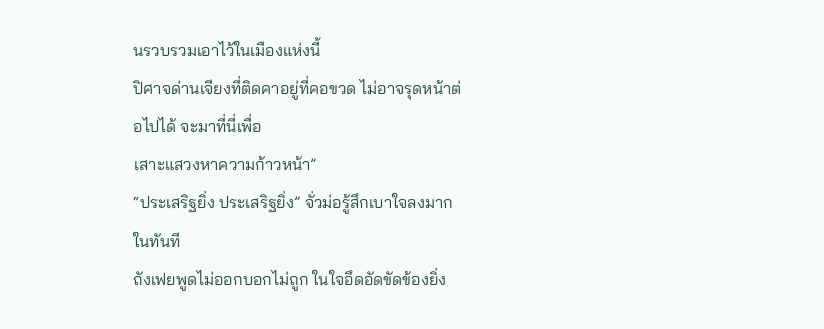นรวบรวมเอาไว้ในเมืองแห่งนี้
ปิศาจด่านเจียงที่ติดคาอยู่ที่คอขวด ไม่อาจรุดหน้าต่อไปได้ จะมาที่นี่เพื่อ
เสาะแสวงหาความก้าวหน้า”
“ประเสริฐยิ่ง ประเสริฐยิ่ง” จั่วม่อรู้สึกเบาใจลงมากในทันที
ถังเฟยพูดไม่ออกบอกไม่ถูก ในใจอึดอัดขัดข้องยิ่ง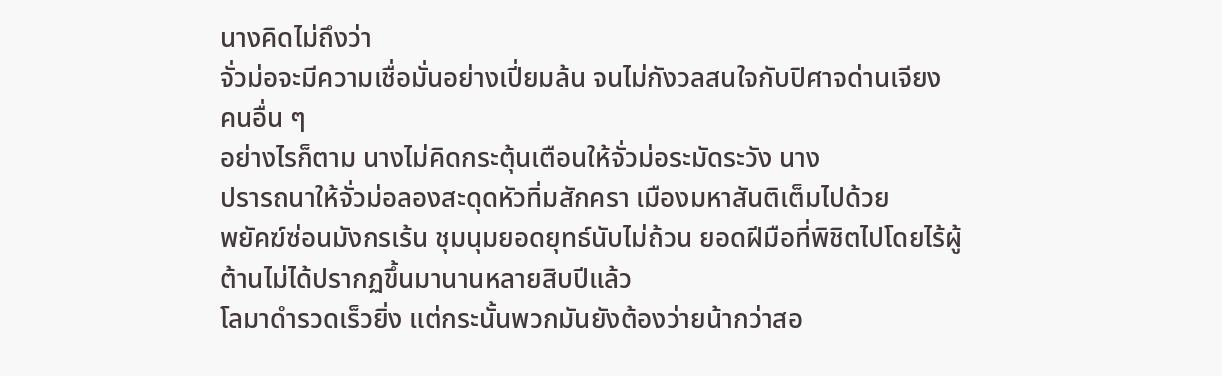นางคิดไม่ถึงว่า
จั่วม่อจะมีความเชื่อมั่นอย่างเปี่ยมล้น จนไม่กังวลสนใจกับปิศาจด่านเจียง
คนอื่น ๆ
อย่างไรก็ตาม นางไม่คิดกระตุ้นเตือนให้จั่วม่อระมัดระวัง นาง
ปรารถนาให้จั่วม่อลองสะดุดหัวทิ่มสักครา เมืองมหาสันติเต็มไปด้วย
พยัคฆ์ซ่อนมังกรเร้น ชุมนุมยอดยุทธ์นับไม่ถ้วน ยอดฝีมือที่พิชิตไปโดยไร้ผู้
ต้านไม่ได้ปรากฏขึ้นมานานหลายสิบปีแล้ว
โลมาดำรวดเร็วยิ่ง แต่กระนั้นพวกมันยังต้องว่ายน้ากว่าสอ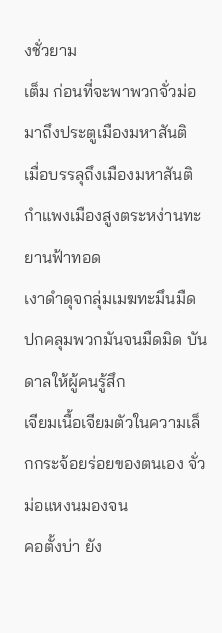งชั่วยาม
เต็ม ก่อนที่จะพาพวกจั่วม่อมาถึงประตูเมืองมหาสันติ
เมื่อบรรลุถึงเมืองมหาสันติ กำแพงเมืองสูงตระหง่านทะยานฟ้าทอด
เงาดำดุจกลุ่มเมฆทะมึนมืด ปกคลุมพวกมันจนมืดมิด บันดาลให้ผู้คนรู้สึก
เจียมเนื้อเจียมตัวในความเล็กกระจ้อยร่อยของตนเอง จั่วม่อแหงนมองจน
คอตั้งบ่า ยัง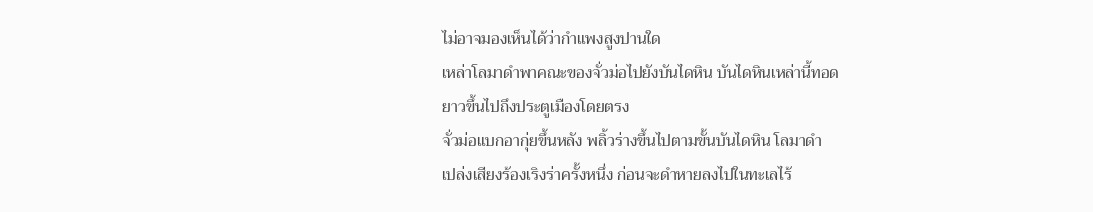ไม่อาจมองเห็นได้ว่ากำแพงสูงปานใด
เหล่าโลมาดำพาคณะของจั่วม่อไปยังบันไดหิน บันไดหินเหล่านี้ทอด
ยาวขึ้นไปถึงประตูเมืองโดยตรง
จั่วม่อแบกอากุ่ยขึ้นหลัง พลิ้วร่างขึ้นไปตามขั้นบันไดหิน โลมาดำ
เปล่งเสียงร้องเริงร่าครั้งหนึ่ง ก่อนจะดำหายลงไปในทะเลไร้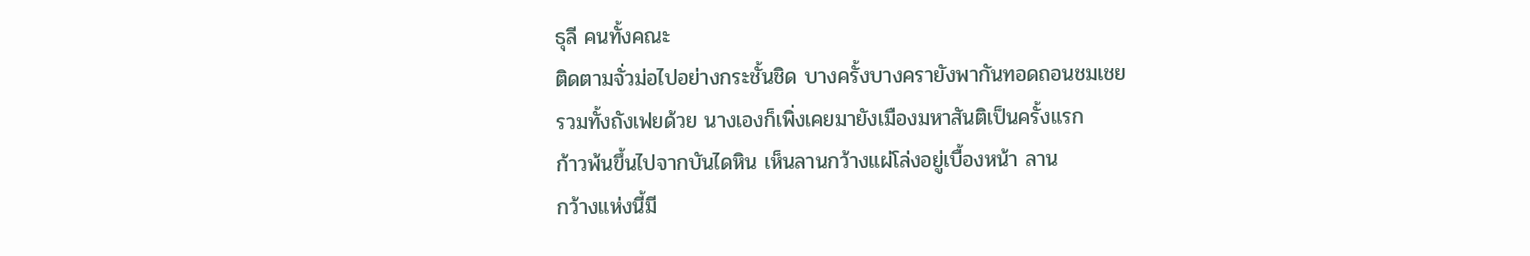ธุลี คนทั้งคณะ
ติดตามจั่วม่อไปอย่างกระชั้นชิด บางครั้งบางครายังพากันทอดถอนชมเชย
รวมทั้งถังเฟยด้วย นางเองก็เพิ่งเคยมายังเมืองมหาสันติเป็นครั้งแรก
ก้าวพ้นขึ้นไปจากบันไดหิน เห็นลานกว้างแผ่โล่งอยู่เบื้องหน้า ลาน
กว้างแห่งนี้มี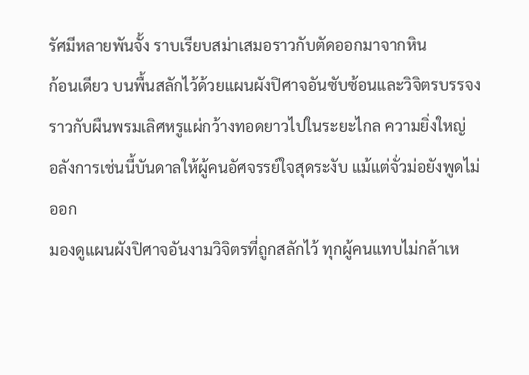รัศมีหลายพันจั้ง ราบเรียบสม่าเสมอราวกับตัดออกมาจากหิน
ก้อนเดียว บนพื้นสลักไว้ด้วยแผนผังปิศาจอันซับซ้อนและวิจิตรบรรจง
ราวกับผืนพรมเลิศหรูแผ่กว้างทอดยาวไปในระยะไกล ความยิ่งใหญ่
อลังการเช่นนี้บันดาลให้ผู้คนอัศจรรย์ใจสุดระงับ แม้แต่จั่วม่อยังพูดไม่ออก
มองดูแผนผังปิศาจอันงามวิจิตรที่ถูกสลักไว้ ทุกผู้คนแทบไม่กล้าเห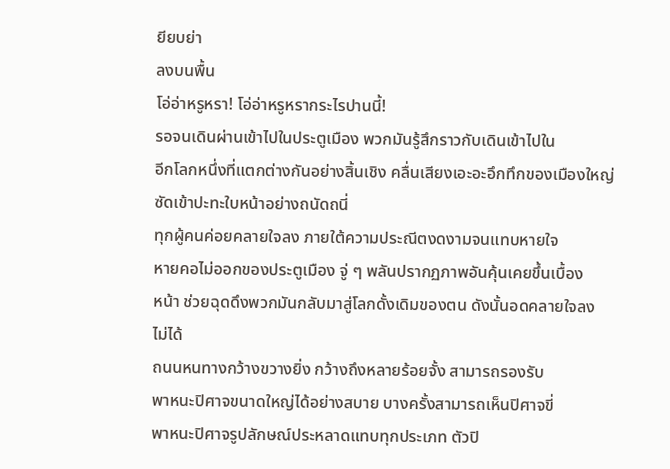ยียบย่า
ลงบนพื้น
โอ่อ่าหรูหรา! โอ่อ่าหรูหรากระไรปานนี้!
รอจนเดินผ่านเข้าไปในประตูเมือง พวกมันรู้สึกราวกับเดินเข้าไปใน
อีกโลกหนึ่งที่แตกต่างกันอย่างสิ้นเชิง คลื่นเสียงเอะอะอึกทึกของเมืองใหญ่
ซัดเข้าปะทะใบหน้าอย่างถนัดถนี่
ทุกผู้คนค่อยคลายใจลง ภายใต้ความประณีตงดงามจนแทบหายใจ
หายคอไม่ออกของประตูเมือง จู่ ๆ พลันปรากฏภาพอันคุ้นเคยขึ้นเบื้อง
หน้า ช่วยฉุดดึงพวกมันกลับมาสู่โลกดั้งเดิมของตน ดังนั้นอดคลายใจลง
ไม่ได้
ถนนหนทางกว้างขวางยิ่ง กว้างถึงหลายร้อยจั้ง สามารถรองรับ
พาหนะปิศาจขนาดใหญ่ได้อย่างสบาย บางครั้งสามารถเห็นปิศาจขี่
พาหนะปิศาจรูปลักษณ์ประหลาดแทบทุกประเภท ตัวปิ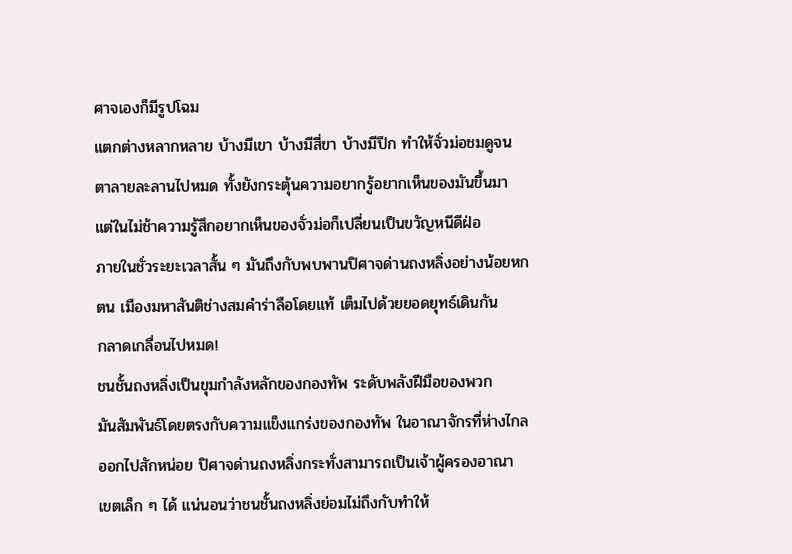ศาจเองก็มีรูปโฉม
แตกต่างหลากหลาย บ้างมีเขา บ้างมีสี่ขา บ้างมีปีก ทำให้จั่วม่อชมดูจน
ตาลายละลานไปหมด ทั้งยังกระตุ้นความอยากรู้อยากเห็นของมันขึ้นมา
แต่ในไม่ช้าความรู้สึกอยากเห็นของจั่วม่อก็เปลี่ยนเป็นขวัญหนีดีฝ่อ
ภายในชั่วระยะเวลาสั้น ๆ มันถึงกับพบพานปิศาจด่านถงหลิ่งอย่างน้อยหก
ตน เมืองมหาสันติช่างสมคำร่าลือโดยแท้ เต็มไปด้วยยอดยุทธ์เดินกัน
กลาดเกลื่อนไปหมด!
ชนชั้นถงหลิ่งเป็นขุมกำลังหลักของกองทัพ ระดับพลังฝีมือของพวก
มันสัมพันธ์โดยตรงกับความแข็งแกร่งของกองทัพ ในอาณาจักรที่ห่างไกล
ออกไปสักหน่อย ปิศาจด่านถงหลิ่งกระทั่งสามารถเป็นเจ้าผู้ครองอาณา
เขตเล็ก ๆ ได้ แน่นอนว่าชนชั้นถงหลิ่งย่อมไม่ถึงกับทำให้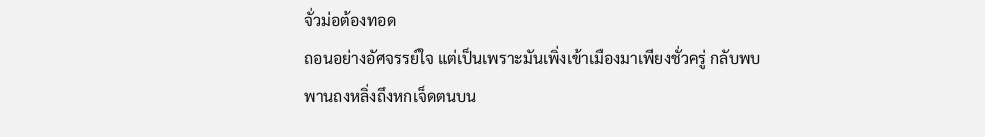จั่วม่อต้องทอด
ถอนอย่างอัศจรรย์ใจ แต่เป็นเพราะมันเพิ่งเข้าเมืองมาเพียงชั่วครู่ กลับพบ
พานถงหลิ่งถึงหกเจ็ดตนบน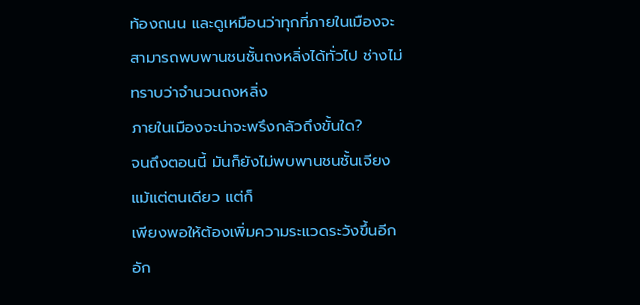ท้องถนน และดูเหมือนว่าทุกที่ภายในเมืองจะ
สามารถพบพานชนชั้นถงหลิ่งได้ทั่วไป ช่างไม่ทราบว่าจำนวนถงหลิ่ง
ภายในเมืองจะน่าจะพรึงกลัวถึงขั้นใด?
จนถึงตอนนี้ มันก็ยังไม่พบพานชนชั้นเจียงแม้แต่ตนเดียว แต่ก็
เพียงพอให้ต้องเพิ่มความระแวดระวังขึ้นอีกอัก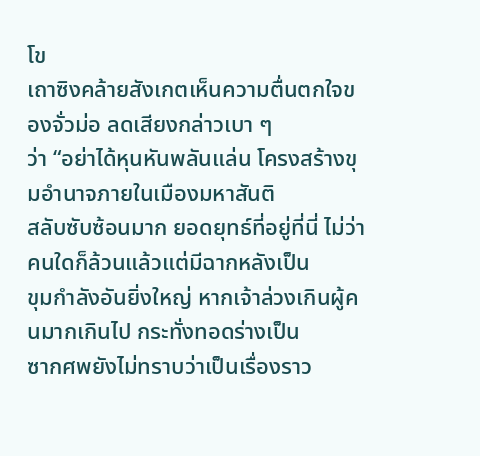โข
เถาซิงคล้ายสังเกตเห็นความตื่นตกใจของจั่วม่อ ลดเสียงกล่าวเบา ๆ
ว่า “อย่าได้หุนหันพลันแล่น โครงสร้างขุมอำนาจภายในเมืองมหาสันติ
สลับซับซ้อนมาก ยอดยุทธ์ที่อยู่ที่นี่ ไม่ว่าคนใดก็ล้วนแล้วแต่มีฉากหลังเป็น
ขุมกำลังอันยิ่งใหญ่ หากเจ้าล่วงเกินผู้คนมากเกินไป กระทั่งทอดร่างเป็น
ซากศพยังไม่ทราบว่าเป็นเรื่องราว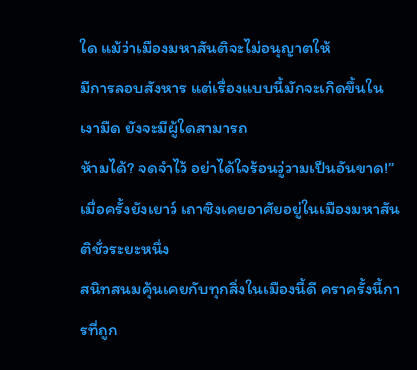ใด แม้ว่าเมืองมหาสันติจะไม่อนุญาตให้
มีการลอบสังหาร แต่เรื่องแบบนี้มักจะเกิดขึ้นในเงามืด ยังจะมีผู้ใดสามารถ
ห้ามได้? จดจำไว้ อย่าได้ใจร้อนวู่วามเป็นอันขาด!”
เมื่อครั้งยังเยาว์ เถาซิงเคยอาศัยอยู่ในเมืองมหาสันติชั่วระยะหนึ่ง
สนิทสนมคุ้นเคยกับทุกสิ่งในเมืองนี้ดี คราครั้งนี้การที่ถูก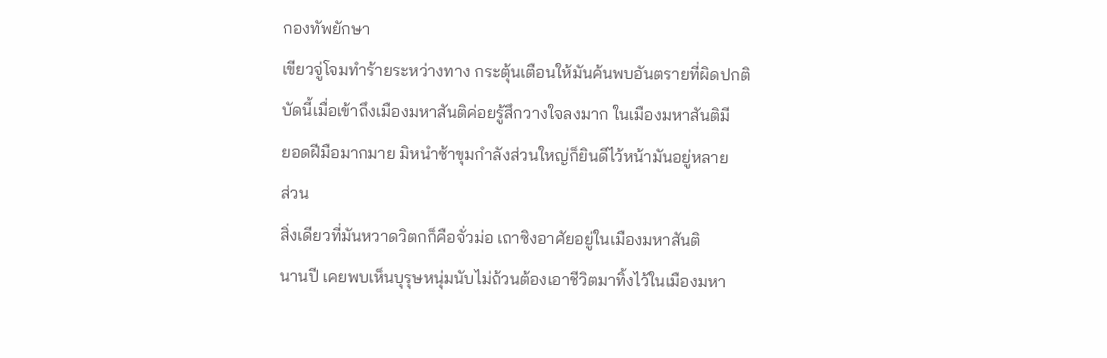กองทัพยักษา
เขียวจู่โจมทำร้ายระหว่างทาง กระตุ้นเตือนให้มันค้นพบอันตรายที่ผิดปกติ
บัดนี้เมื่อเข้าถึงเมืองมหาสันติค่อยรู้สึกวางใจลงมาก ในเมืองมหาสันติมี
ยอดฝีมือมากมาย มิหนำซ้าขุมกำลังส่วนใหญ่ก็ยินดีไว้หน้ามันอยู่หลาย
ส่วน
สิ่งเดียวที่มันหวาดวิตกก็คือจั่วม่อ เถาซิงอาศัยอยู่ในเมืองมหาสันติ
นานปี เคยพบเห็นบุรุษหนุ่มนับไม่ถ้วนต้องเอาชีวิตมาทิ้งไว้ในเมืองมหา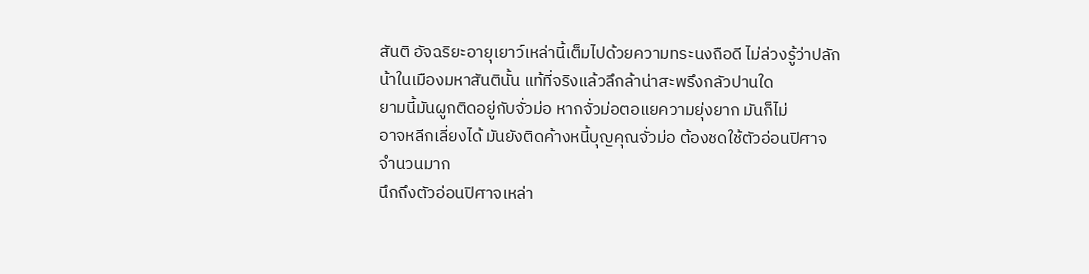สันติ อัจฉริยะอายุเยาว์เหล่านี้เต็มไปด้วยความทระนงถือดี ไม่ล่วงรู้ว่าปลัก
น้าในเมืองมหาสันตินั้น แท้ที่จริงแล้วลึกล้าน่าสะพรึงกลัวปานใด
ยามนี้มันผูกติดอยู่กับจั่วม่อ หากจั่วม่อตอแยความยุ่งยาก มันก็ไม่
อาจหลีกเลี่ยงได้ มันยังติดค้างหนี้บุญคุณจั่วม่อ ต้องชดใช้ตัวอ่อนปิศาจ
จำนวนมาก
นึกถึงตัวอ่อนปิศาจเหล่า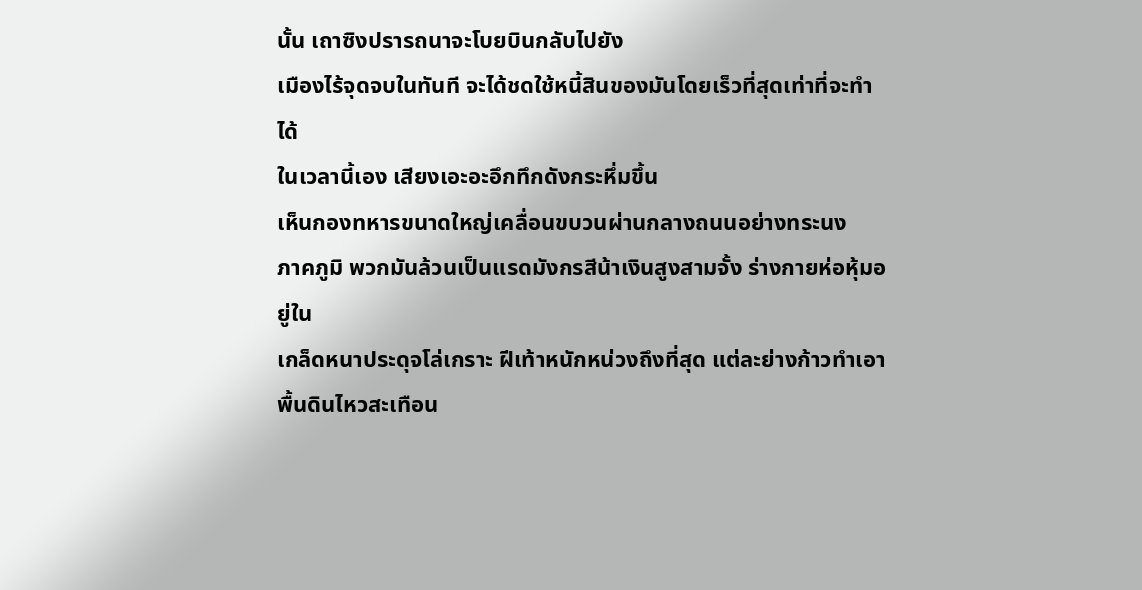นั้น เถาซิงปรารถนาจะโบยบินกลับไปยัง
เมืองไร้จุดจบในทันที จะได้ชดใช้หนี้สินของมันโดยเร็วที่สุดเท่าที่จะทำได้
ในเวลานี้เอง เสียงเอะอะอึกทึกดังกระหึ่มขึ้น
เห็นกองทหารขนาดใหญ่เคลื่อนขบวนผ่านกลางถนนอย่างทระนง
ภาคภูมิ พวกมันล้วนเป็นแรดมังกรสีน้าเงินสูงสามจั้ง ร่างกายห่อหุ้มอยู่ใน
เกล็ดหนาประดุจโล่เกราะ ฝีเท้าหนักหน่วงถึงที่สุด แต่ละย่างก้าวทำเอา
พื้นดินไหวสะเทือน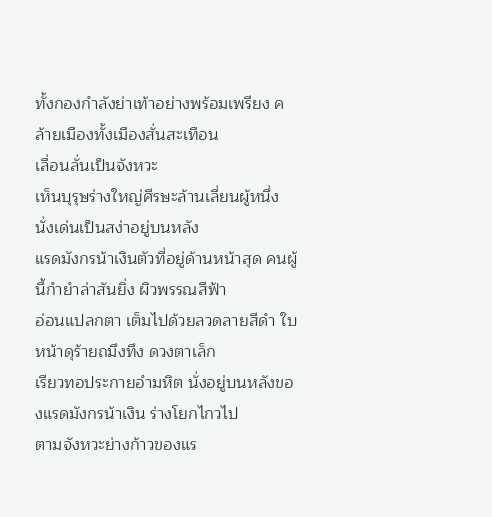ทั้งกองกำลังย่าเท้าอย่างพร้อมเพรียง คล้ายเมืองทั้งเมืองสั่นสะเทือน
เลื่อนลั่นเป็นจังหวะ
เห็นบุรุษร่างใหญ่ศีรษะล้านเลี่ยนผู้หนึ่ง นั่งเด่นเป็นสง่าอยู่บนหลัง
แรดมังกรน้าเงินตัวที่อยู่ด้านหน้าสุด คนผู้นี้กำยำล่าสันยิ่ง ผิวพรรณสีฟ้า
อ่อนแปลกตา เต็มไปด้วยลวดลายสีดำ ใบหน้าดุร้ายถมึงทึง ดวงตาเล็ก
เรียวทอประกายอำมหิต นั่งอยู่บนหลังของแรดมังกรน้าเงิน ร่างโยกไกวไป
ตามจังหวะย่างก้าวของแร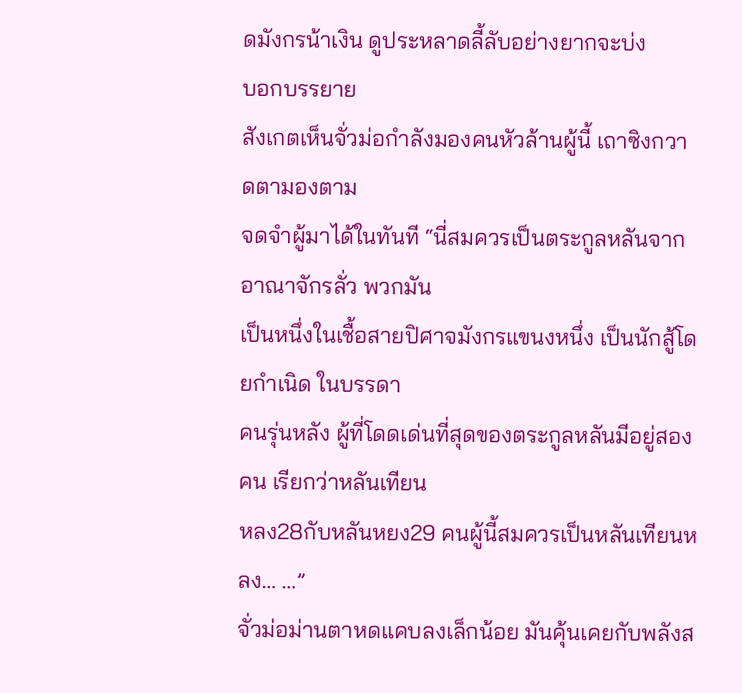ดมังกรน้าเงิน ดูประหลาดลี้ลับอย่างยากจะบ่ง
บอกบรรยาย
สังเกตเห็นจั่วม่อกำลังมองคนหัวล้านผู้นี้ เถาซิงกวาดตามองตาม
จดจำผู้มาได้ในทันที “นี่สมควรเป็นตระกูลหลันจากอาณาจักรลั่ว พวกมัน
เป็นหนึ่งในเชื้อสายปิศาจมังกรแขนงหนึ่ง เป็นนักสู้โดยกำเนิด ในบรรดา
คนรุ่นหลัง ผู้ที่โดดเด่นที่สุดของตระกูลหลันมีอยู่สองคน เรียกว่าหลันเทียน
หลง28กับหลันหยง29 คนผู้นี้สมควรเป็นหลันเทียนหลง… …”
จั่วม่อม่านตาหดแคบลงเล็กน้อย มันคุ้นเคยกับพลังส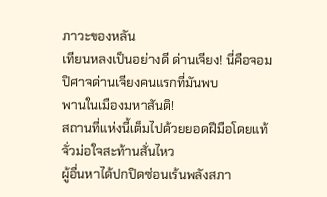ภาวะของหลัน
เทียนหลงเป็นอย่างดี ด่านเจียง! นี่คือจอมปิศาจด่านเจียงคนแรกที่มันพบ
พานในเมืองมหาสันติ!
สถานที่แห่งนี้เต็มไปด้วยยอดฝีมือโดยแท้ จั่วม่อใจสะท้านสั่นไหว
ผู้อื่นหาได้ปกปิดซ่อนเร้นพลังสภา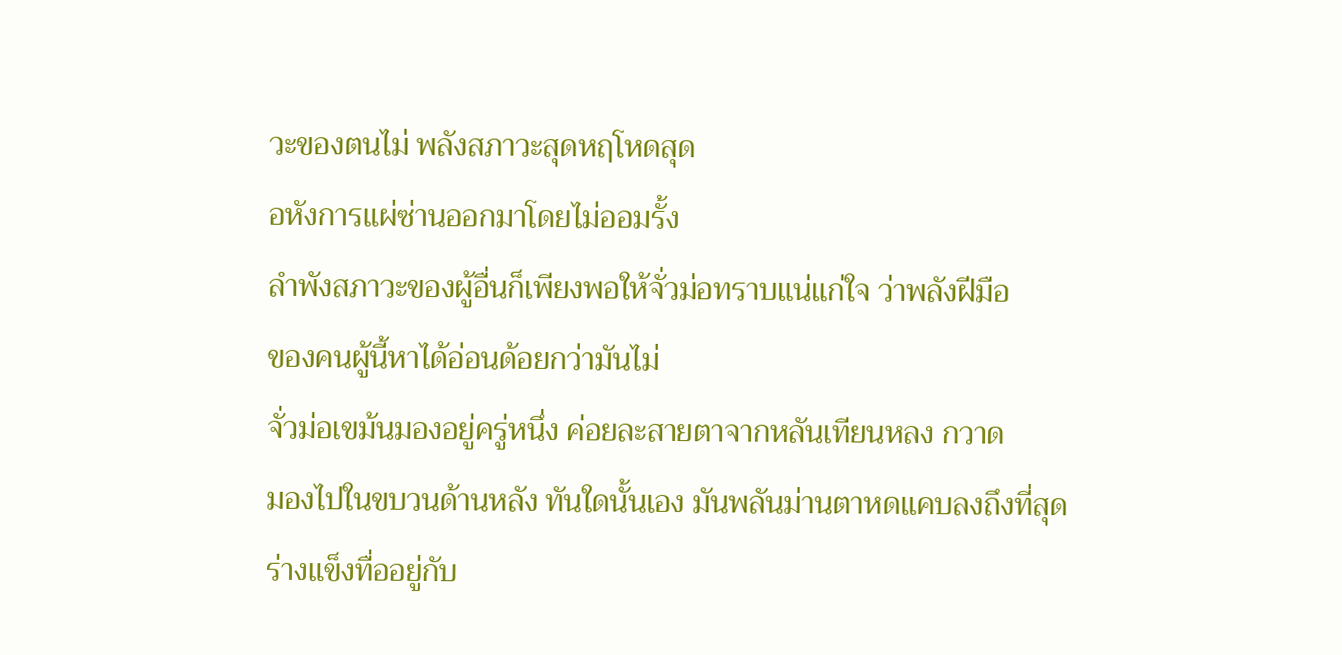วะของตนไม่ พลังสภาวะสุดหฤโหดสุด
อหังการแผ่ซ่านออกมาโดยไม่ออมรั้ง
ลำพังสภาวะของผู้อื่นก็เพียงพอให้จั่วม่อทราบแน่แก่ใจ ว่าพลังฝีมือ
ของคนผู้นี้หาได้อ่อนด้อยกว่ามันไม่
จั่วม่อเขม้นมองอยู่ครู่หนึ่ง ค่อยละสายตาจากหลันเทียนหลง กวาด
มองไปในขบวนด้านหลัง ทันใดนั้นเอง มันพลันม่านตาหดแคบลงถึงที่สุด
ร่างแข็งทื่ออยู่กับ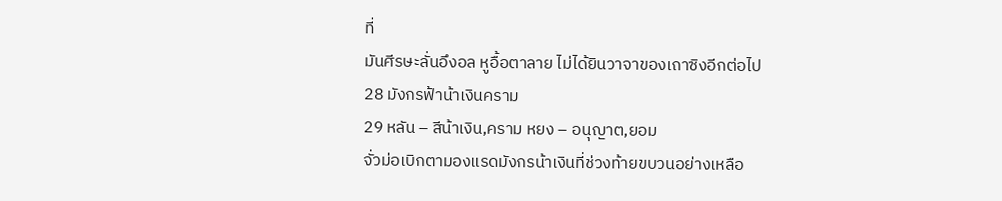ที่
มันศีรษะลั่นอึงอล หูอื้อตาลาย ไม่ได้ยินวาจาของเถาซิงอีกต่อไป
28 มังกรฟ้าน้าเงินคราม
29 หลัน – สีน้าเงิน,คราม หยง – อนุญาต,ยอม
จั่วม่อเบิกตามองแรดมังกรน้าเงินที่ช่วงท้ายขบวนอย่างเหลือ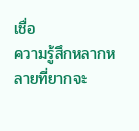เชื่อ
ความรู้สึกหลากหลายที่ยากจะ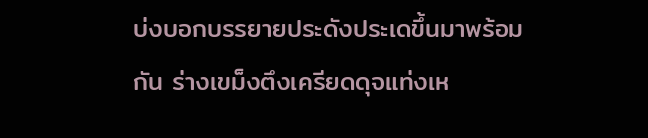บ่งบอกบรรยายประดังประเดขึ้นมาพร้อม
กัน ร่างเขม็งตึงเครียดดุจแท่งเห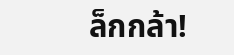ล็กกล้า!